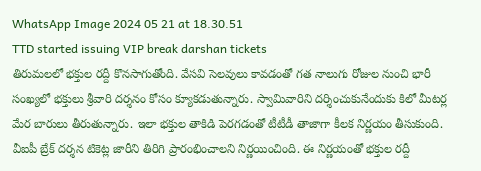WhatsApp Image 2024 05 21 at 18.30.51
TTD started issuing VIP break darshan tickets
తిరుమలలో భక్తుల రద్దీ కొనసాగుతోంది. వేసవి సెలవులు కావడంతో గత నాలుగు రోజుల నుంచి భారీ సంఖ్యలో భక్తులు శ్రీవారి దర్శనం కోసం క్యూకడుతున్నారు. స్వామివారిని దర్శించుకునేందుకు కిలో మీటర్ల మేర బారులు తీరుతున్నారు. ఇలా భక్తుల తాకిడి పెరగడంతో టీటీడీ తాజాగా కీలక నిర్ణయం తీసుకుంది. వీఐపీ బ్రేక్ దర్శన టికెట్ల జారీని తిరిగి ప్రారంభించాలని నిర్ణయించింది. ఈ నిర్ణయంతో భక్తుల రద్దీ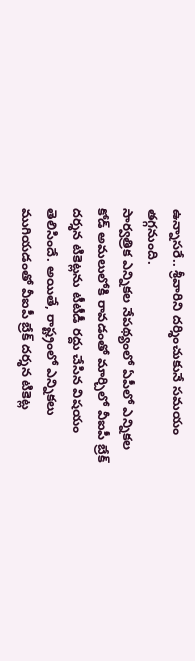ఉన్నాసరే.. శ్రీవారిని దర్శించుకునే సమయం తగ్గనుంది.
సార్వత్రిక ఎన్నికల నేపథ్యంలో ఏపీలో ఎన్నికల కోడ్ అమలులోకి రావడంతో మార్చిలో వీఐపీ బ్రేక్ దర్శన టికెట్లను టీటీడీ రద్దు చేసిన విషయం తెలిసిందే. అయితే, రాష్ట్రంలో ఎన్నికలు ముగియడంతో వీఐపీ బ్రేక్ దర్శన టికెట్ల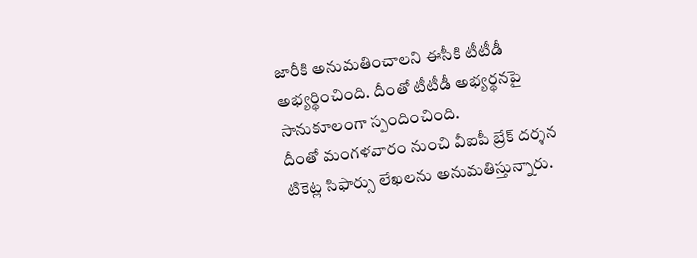జారీకి అనుమతించాలని ఈసీకి టీటీడీ అభ్యర్థించింది. దీంతో టీటీడీ అభ్యర్థనపై సానుకూలంగా స్పందించింది.
దీంతో మంగళవారం నుంచి వీఐపీ బ్రేక్ దర్శన టికెట్ల సిఫార్సు లేఖలను అనుమతిస్తున్నారు.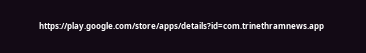https://play.google.com/store/apps/details?id=com.trinethramnews.app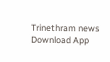Trinethram news
Download App